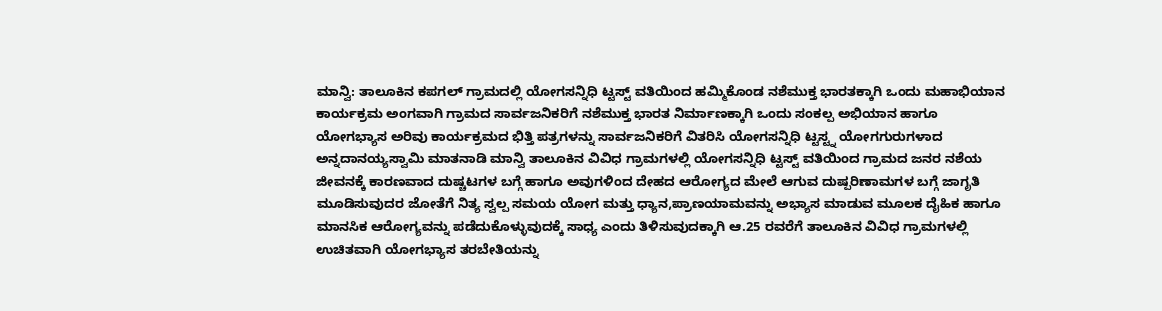ಮಾನ್ವಿ: ತಾಲೂಕಿನ ಕಪಗಲ್ ಗ್ರಾಮದಲ್ಲಿ ಯೋಗಸನ್ನಿಧಿ ಟ್ಟಸ್ಟ್ ವತಿಯಿಂದ ಹಮ್ಮಿಕೊಂಡ ನಶೆಮುಕ್ತ ಭಾರತಕ್ಕಾಗಿ ಒಂದು ಮಹಾಭಿಯಾನ ಕಾರ್ಯಕ್ರಮ ಅಂಗವಾಗಿ ಗ್ರಾಮದ ಸಾರ್ವಜನಿಕರಿಗೆ ನಶೆಮುಕ್ತ ಭಾರತ ನಿರ್ಮಾಣಕ್ಕಾಗಿ ಒಂದು ಸಂಕಲ್ಪ ಅಭಿಯಾನ ಹಾಗೂ ಯೋಗಭ್ಯಾಸ ಅರಿವು ಕಾರ್ಯಕ್ರಮದ ಭಿತ್ತಿ ಪತ್ರಗಳನ್ನು ಸಾರ್ವಜನಿಕರಿಗೆ ವಿತರಿಸಿ ಯೋಗಸನ್ನಿಧಿ ಟ್ಟಸ್ಟ್ನ ಯೋಗಗುರುಗಳಾದ ಅನ್ನದಾನಯ್ಯಸ್ವಾಮಿ ಮಾತನಾಡಿ ಮಾನ್ವಿ ತಾಲೂಕಿನ ವಿವಿಧ ಗ್ರಾಮಗಳಲ್ಲಿ ಯೋಗಸನ್ನಿಧಿ ಟ್ಟಸ್ಟ್ ವತಿಯಿಂದ ಗ್ರಾಮದ ಜನರ ನಶೆಯ ಜೀವನಕ್ಕೆ ಕಾರಣವಾದ ದುಷ್ಚಟಗಳ ಬಗ್ಗೆ ಹಾಗೂ ಅವುಗಳಿಂದ ದೇಹದ ಆರೋಗ್ಯದ ಮೇಲೆ ಆಗುವ ದುಷ್ಪರಿಣಾಮಗಳ ಬಗ್ಗೆ ಜಾಗೃತಿ ಮೂಡಿಸುವುದರ ಜೋತೆಗೆ ನಿತ್ಯ ಸ್ವಲ್ಪ ಸಮಯ ಯೋಗ ಮತ್ತು ಧ್ಯಾನ,ಪ್ರಾಣಯಾಮವನ್ನು ಅಭ್ಯಾಸ ಮಾಡುವ ಮೂಲಕ ದೈಹಿಕ ಹಾಗೂ ಮಾನಸಿಕ ಆರೋಗ್ಯವನ್ನು ಪಡೆದುಕೊಳ್ಳುವುದಕ್ಕೆ ಸಾಧ್ಯ ಎಂದು ತಿಳಿಸುವುದಕ್ಕಾಗಿ ಆ.25 ರವರೆಗೆ ತಾಲೂಕಿನ ವಿವಿಧ ಗ್ರಾಮಗಳಲ್ಲಿ ಉಚಿತವಾಗಿ ಯೋಗಭ್ಯಾಸ ತರಬೇತಿಯನ್ನು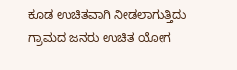ಕೂಡ ಉಚಿತವಾಗಿ ನೀಡಲಾಗುತ್ತಿದು ಗ್ರಾಮದ ಜನರು ಉಚಿತ ಯೋಗ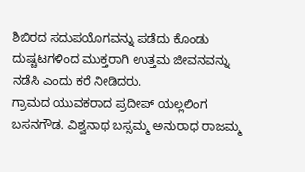ಶಿಬಿರದ ಸದುಪಯೊಗವನ್ನು ಪಡೆದು ಕೊಂಡು ದುಷ್ಚಟಗಳಿಂದ ಮುಕ್ತರಾಗಿ ಉತ್ತಮ ಜೀವನವನ್ನು ನಡೆಸಿ ಎಂದು ಕರೆ ನೀಡಿದರು.
ಗ್ರಾಮದ ಯುವಕರಾದ ಪ್ರದೀಪ್ ಯಲ್ಲಲಿಂಗ ಬಸನಗೌಡ. ವಿಶ್ವನಾಥ ಬಸ್ಸಮ್ಮ ಅನುರಾಧ ರಾಜಮ್ಮ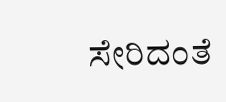ಸೇರಿದಂತೆ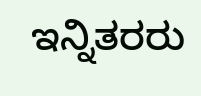ಇನ್ನಿತರರು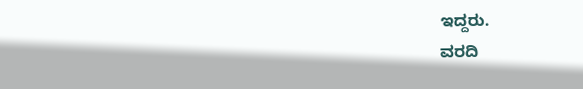ಇದ್ದರು.
ವರದಿ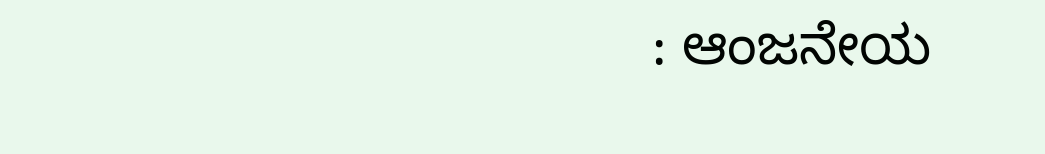: ಆಂಜನೇಯ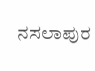ನಸಲಾಪುರ